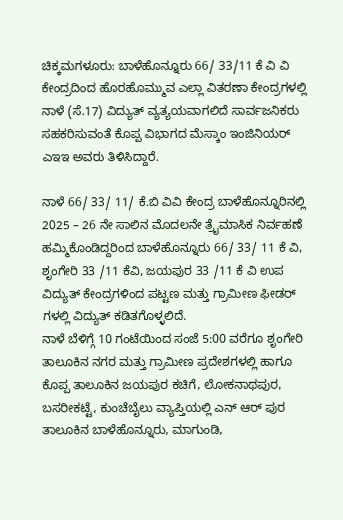ಚಿಕ್ಕಮಗಳೂರು: ಬಾಳೆಹೊನ್ನೂರು 66/ 33/11 ಕೆ ವಿ ವಿ ಕೇಂದ್ರದಿಂದ ಹೊರಹೊಮ್ಮುವ ಎಲ್ಲಾ ವಿತರಣಾ ಕೇಂದ್ರಗಳಲ್ಲಿ ನಾಳೆ (ಸೆ.17) ವಿದ್ಯುತ್ ವ್ಯತ್ಯಯವಾಗಲಿದೆ ಸಾರ್ವಜನಿಕರು ಸಹಕರಿಸುವಂತೆ ಕೊಪ್ಪ ವಿಭಾಗದ ಮೆಸ್ಕಾಂ ಇಂಜಿನಿಯರ್ ಎಇಇ ಅವರು ತಿಳಿಸಿದ್ದಾರೆ.

ನಾಳೆ 66/ 33/ 11/ ಕೆ.ಬಿ ವಿವಿ ಕೇಂದ್ರ ಬಾಳೆಹೊನ್ನೂರಿನಲ್ಲಿ 2025 – 26 ನೇ ಸಾಲಿನ ಮೊದಲನೇ ತ್ರೈಮಾಸಿಕ ನಿರ್ವಹಣೆ ಹಮ್ಮಿಕೊಂಡಿದ್ದರಿಂದ ಬಾಳೆಹೊನ್ನೂರು 66/ 33/ 11 ಕೆ ವಿ, ಶೃಂಗೇರಿ 33 /11 ಕೆವಿ, ಜಯಪುರ 33 /11 ಕೆ ವಿ ಉಪ ವಿದ್ಯುತ್ ಕೇಂದ್ರಗಳಿಂದ ಪಟ್ಟಣ ಮತ್ತು ಗ್ರಾಮೀಣ ಫೀಡರ್ ಗಳಲ್ಲಿ ವಿದ್ಯುತ್ ಕಡಿತಗೊಳ್ಳಲಿದೆ.
ನಾಳೆ ಬೆಳಿಗ್ಗೆ 10 ಗಂಟೆಯಿಂದ ಸಂಜೆ 5:00 ವರೆಗೂ ಶೃಂಗೇರಿ ತಾಲೂಕಿನ ನಗರ ಮತ್ತು ಗ್ರಾಮೀಣ ಪ್ರದೇಶಗಳಲ್ಲಿ ಹಾಗೂ ಕೊಪ್ಪ ತಾಲೂಕಿನ ಜಯಪುರ ಕಚಿಗೆ, ಲೋಕನಾಥಪುರ, ಬಸರೀಕಟ್ಟೆ, ಕುಂಚೆಬೈಲು ವ್ಯಾಪ್ತಿಯಲ್ಲಿ ಎನ್ ಆರ್ ಪುರ ತಾಲೂಕಿನ ಬಾಳೆಹೊನ್ನೂರು, ಮಾಗುಂಡಿ,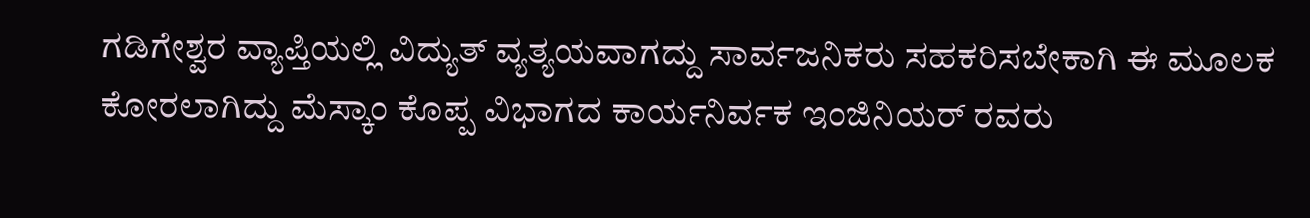ಗಡಿಗೇಶ್ವರ ವ್ಯಾಪ್ತಿಯಲ್ಲಿ ವಿದ್ಯುತ್ ವ್ಯತ್ಯಯವಾಗದ್ದು ಸಾರ್ವಜನಿಕರು ಸಹಕರಿಸಬೇಕಾಗಿ ಈ ಮೂಲಕ ಕೋರಲಾಗಿದ್ದು ಮೆಸ್ಕಾಂ ಕೊಪ್ಪ ವಿಭಾಗದ ಕಾರ್ಯನಿರ್ವಕ ಇಂಜಿನಿಯರ್ ರವರು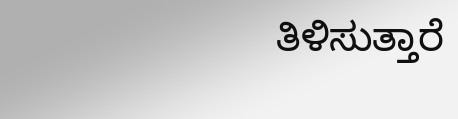ತಿಳಿಸುತ್ತಾರೆ